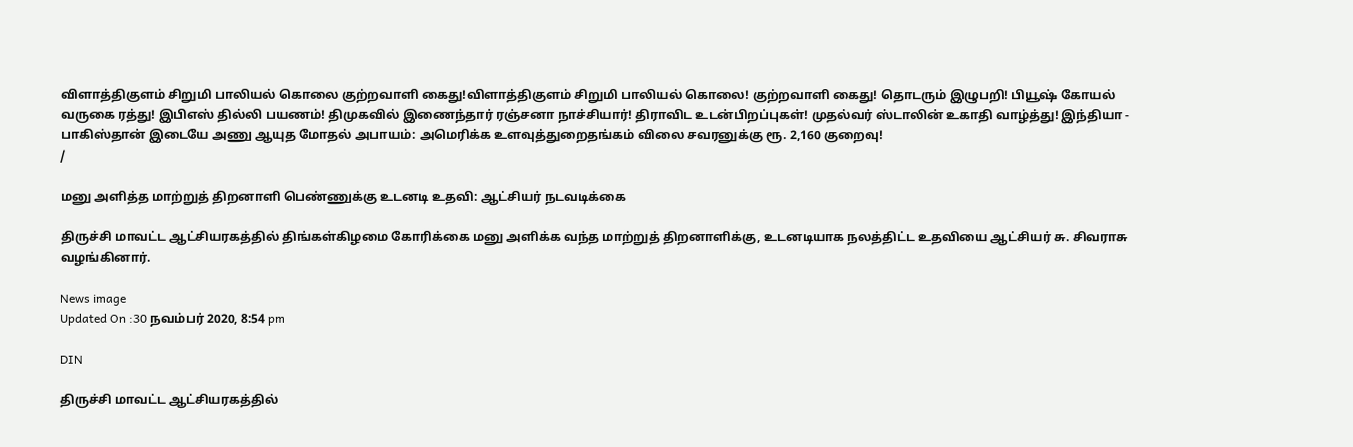விளாத்திகுளம் சிறுமி பாலியல் கொலை குற்றவாளி கைது!விளாத்திகுளம் சிறுமி பாலியல் கொலை! குற்றவாளி கைது! தொடரும் இழுபறி! பியூஷ் கோயல் வருகை ரத்து! இபிஎஸ் தில்லி பயணம்! திமுகவில் இணைந்தார் ரஞ்சனா நாச்சியார்! திராவிட உடன்பிறப்புகள்! முதல்வர் ஸ்டாலின் உகாதி வாழ்த்து! இந்தியா - பாகிஸ்தான் இடையே அணு ஆயுத மோதல் அபாயம்: அமெரிக்க உளவுத்துறைதங்கம் விலை சவரனுக்கு ரூ. 2,160 குறைவு!
/

மனு அளித்த மாற்றுத் திறனாளி பெண்ணுக்கு உடனடி உதவி: ஆட்சியர் நடவடிக்கை

திருச்சி மாவட்ட ஆட்சியரகத்தில் திங்கள்கிழமை கோரிக்கை மனு அளிக்க வந்த மாற்றுத் திறனாளிக்கு, உடனடியாக நலத்திட்ட உதவியை ஆட்சியர் சு. சிவராசு வழங்கினார்.

News image
Updated On :30 நவம்பர் 2020, 8:54 pm

DIN

திருச்சி மாவட்ட ஆட்சியரகத்தில்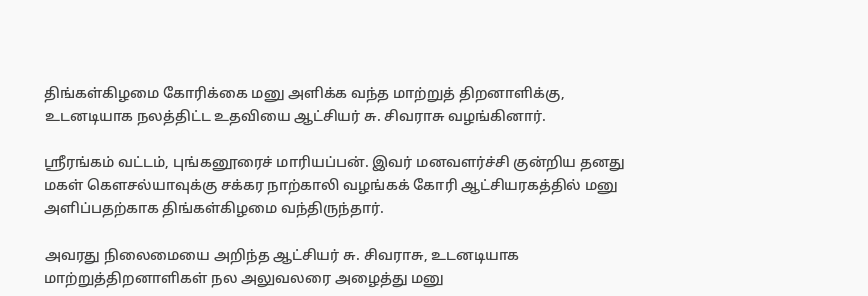திங்கள்கிழமை கோரிக்கை மனு அளிக்க வந்த மாற்றுத் திறனாளிக்கு, உடனடியாக நலத்திட்ட உதவியை ஆட்சியர் சு. சிவராசு வழங்கினார்.

ஸ்ரீரங்கம் வட்டம், புங்கனூரைச் மாரியப்பன். இவர் மனவளர்ச்சி குன்றிய தனது மகள் கெளசல்யாவுக்கு சக்கர நாற்காலி வழங்கக் கோரி ஆட்சியரகத்தில் மனு அளிப்பதற்காக திங்கள்கிழமை வந்திருந்தார்.

அவரது நிலைமையை அறிந்த ஆட்சியர் சு. சிவராசு, உடனடியாக மாற்றுத்திறனாளிகள் நல அலுவலரை அழைத்து மனு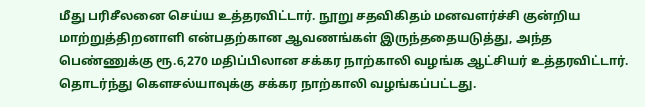மீது பரிசீலனை செய்ய உத்தரவிட்டார். நூறு சதவிகிதம் மனவளர்ச்சி குன்றிய மாற்றுத்திறனாளி என்பதற்கான ஆவணங்கள் இருந்ததையடுத்து, அந்த பெண்ணுக்கு ரூ.6,270 மதிப்பிலான சக்கர நாற்காலி வழங்க ஆட்சியர் உத்தரவிட்டார். தொடர்ந்து கெளசல்யாவுக்கு சக்கர நாற்காலி வழங்கப்பட்டது.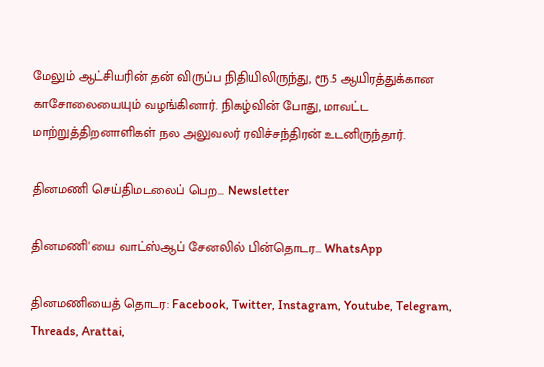மேலும் ஆட்சியரின் தன் விருப்ப நிதியிலிருந்து, ரூ.5 ஆயிரத்துக்கான காசோலையையும் வழங்கினார். நிகழ்வின் போது, மாவட்ட மாற்றுத்திறனாளிகள் நல அலுவலர் ரவிச்சந்திரன் உடனிருந்தார்.

தினமணி செய்திமடலைப் பெற... Newsletter

தினமணி'யை வாட்ஸ்ஆப் சேனலில் பின்தொடர... WhatsApp

தினமணியைத் தொடர: Facebook, Twitter, Instagram, Youtube, Telegram, Threads, Arattai,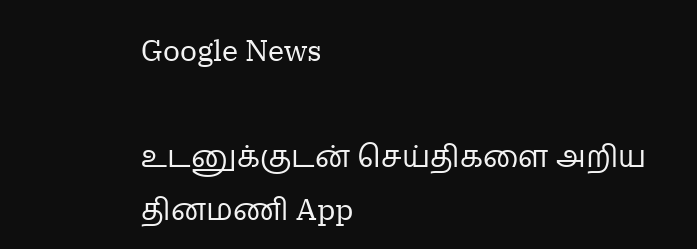Google News

உடனுக்குடன் செய்திகளை அறிய தினமணி App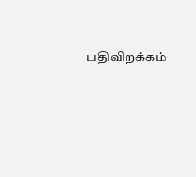பதிவிறக்கம்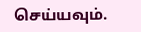செய்யவும்.